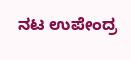ನಟ ಉಪೇಂದ್ರ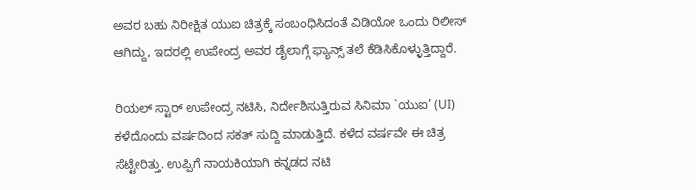ಅವರ ಬಹು ನಿರೀಕ್ಷಿತ ಯುಐ ಚಿತ್ರಕ್ಕೆ ಸಂಬಂಧಿಸಿದಂತೆ ವಿಡಿಯೋ ಒಂದು ರಿಲೀಸ್ ಆಗಿದ್ದು, ಇದರಲ್ಲಿ ಉಪೇಂದ್ರ ಅವರ ಡೈಲಾಗ್ಗೆ ಫ್ಯಾನ್ಸ್ ತಲೆ ಕೆಡಿಸಿಕೊಳ್ಳುತ್ತಿದ್ದಾರೆ.

ರಿಯಲ್ ಸ್ಟಾರ್ ಉಪೇಂದ್ರ ನಟಿಸಿ, ನಿರ್ದೇಶಿಸುತ್ತಿರುವ ಸಿನಿಮಾ `ಯುಐ’ (UI) ಕಳೆದೊಂದು ವರ್ಷದಿಂದ ಸಕತ್ ಸುದ್ದಿ ಮಾಡುತ್ತಿದೆ. ಕಳೆದ ವರ್ಷವೇ ಈ ಚಿತ್ರ ಸೆಟ್ಟೇರಿತ್ತು. ಉಪ್ಪಿಗೆ ನಾಯಕಿಯಾಗಿ ಕನ್ನಡದ ನಟಿ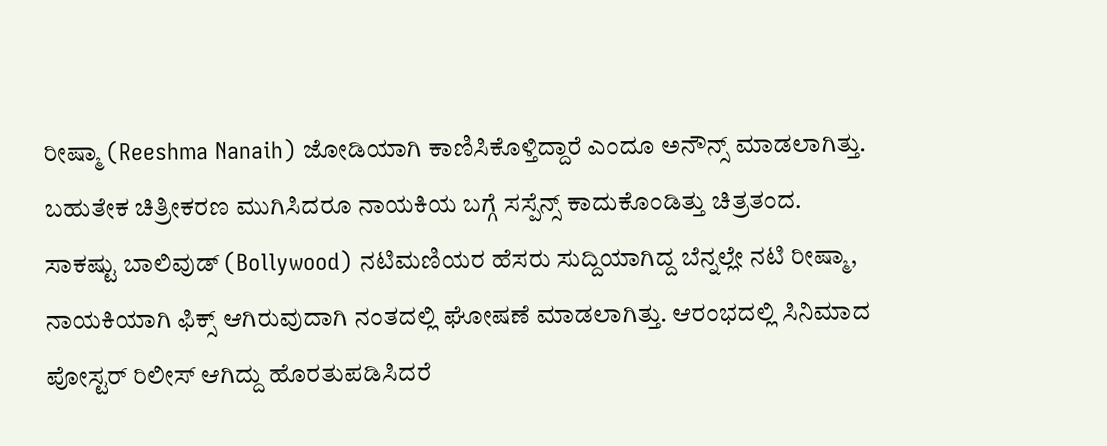ರೀಷ್ಮಾ (Reeshma Nanaih) ಜೋಡಿಯಾಗಿ ಕಾಣಿಸಿಕೊಳ್ತಿದ್ದಾರೆ ಎಂದೂ ಅನೌನ್ಸ್ ಮಾಡಲಾಗಿತ್ತು. ಬಹುತೇಕ ಚಿತ್ರೀಕರಣ ಮುಗಿಸಿದರೂ ನಾಯಕಿಯ ಬಗ್ಗೆ ಸಸ್ಪೆನ್ಸ್ ಕಾದುಕೊಂಡಿತ್ತು ಚಿತ್ರತಂದ. ಸಾಕಷ್ಟು ಬಾಲಿವುಡ್ (Bollywood) ನಟಿಮಣಿಯರ ಹೆಸರು ಸುದ್ದಿಯಾಗಿದ್ದ ಬೆನ್ನಲ್ಲೇ ನಟಿ ರೀಷ್ಮಾ, ನಾಯಕಿಯಾಗಿ ಫಿಕ್ಸ್ ಆಗಿರುವುದಾಗಿ ನಂತದಲ್ಲಿ ಘೋಷಣೆ ಮಾಡಲಾಗಿತ್ತು. ಆರಂಭದಲ್ಲಿ ಸಿನಿಮಾದ ಪೋಸ್ಟರ್ ರಿಲೀಸ್ ಆಗಿದ್ದು ಹೊರತುಪಡಿಸಿದರೆ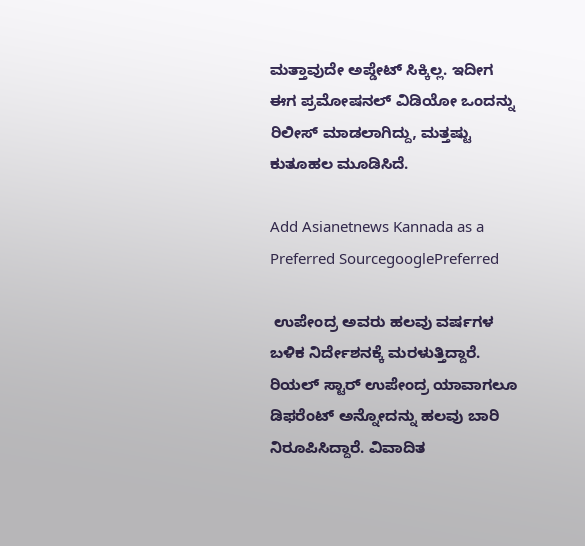ಮತ್ತಾವುದೇ ಅಪ್ಡೇಟ್ ಸಿಕ್ಕಿಲ್ಲ. ಇದೀಗ ಈಗ ಪ್ರಮೋಷನಲ್ ವಿಡಿಯೋ ಒಂದನ್ನು ರಿಲೀಸ್ ಮಾಡಲಾಗಿದ್ದು, ಮತ್ತಷ್ಟು ಕುತೂಹಲ ಮೂಡಿಸಿದೆ.

Add Asianetnews Kannada as a Preferred SourcegooglePreferred

 ಉಪೇಂದ್ರ ಅವರು ಹಲವು ವರ್ಷಗಳ ಬಳಿಕ ನಿರ್ದೇಶನಕ್ಕೆ ಮರಳುತ್ತಿದ್ದಾರೆ. ರಿಯಲ್‌ ಸ್ಟಾರ್‌ ಉಪೇಂದ್ರ ಯಾವಾಗಲೂ ಡಿಫರೆಂಟ್‌ ಅನ್ನೋದನ್ನು ಹಲವು ಬಾರಿ ನಿರೂಪಿಸಿದ್ದಾರೆ. ವಿವಾದಿತ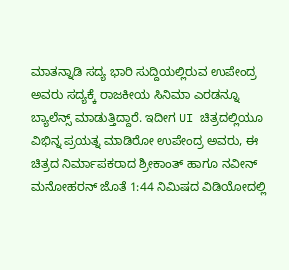ಮಾತನ್ನಾಡಿ ಸದ್ಯ ಭಾರಿ ಸುದ್ದಿಯಲ್ಲಿರುವ ಉಪೇಂದ್ರ ಅವರು ಸದ್ಯಕ್ಕೆ ರಾಜಕೀಯ ಸಿನಿಮಾ ಎರಡನ್ನೂ ಬ್ಯಾಲೆನ್ಸ್‌ ಮಾಡುತ್ತಿದ್ದಾರೆ. ಇದೀಗ UI ಚಿತ್ರದಲ್ಲಿಯೂ ವಿಭಿನ್ನ ಪ್ರಯತ್ನ ಮಾಡಿರೋ ಉಪೇಂದ್ರ ಅವರು, ಈ ಚಿತ್ರದ ನಿರ್ಮಾಪಕರಾದ ಶ್ರೀಕಾಂತ್‌ ಹಾಗೂ ನವೀನ್‌ ಮನೋಹರನ್‌ ಜೊತೆ 1:44 ನಿಮಿಷದ ವಿಡಿಯೋದಲ್ಲಿ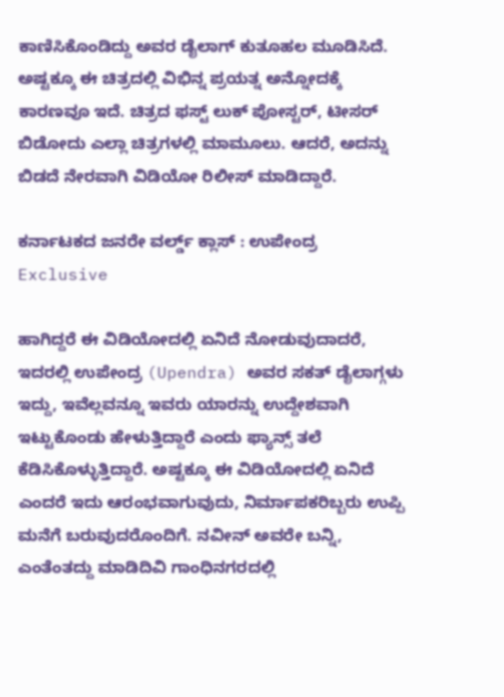ಕಾಣಿಸಿಕೊಂಡಿದ್ದು ಅವರ ಡೈಲಾಗ್ ಕುತೂಹಲ ಮೂಡಿಸಿದೆ. ಅಷ್ಟಕ್ಕೂ ಈ ಚಿತ್ರದಲ್ಲಿ ವಿಭಿನ್ನ ಪ್ರಯತ್ನ ಅನ್ನೋದಕ್ಕೆ ಕಾರಣವೂ ಇದೆ. ಚಿತ್ರದ ಫಸ್ಟ್ ಲುಕ್ ಪೋಸ್ಟರ್, ಟೀಸರ್ ಬಿಡೋದು ಎಲ್ಲಾ ಚಿತ್ರಗಳಲ್ಲಿ ಮಾಮೂಲು. ಆದರೆ, ಅದನ್ನು ಬಿಡದೆ ನೇರವಾಗಿ ವಿಡಿಯೋ ರಿಲೀಸ್ ಮಾಡಿದ್ದಾರೆ.

ಕರ್ನಾಟಕದ ಜನರೇ ವರ್ಲ್ಡ್ ಕ್ಲಾಸ್‌ : ಉಪೇಂದ್ರ Exclusive

ಹಾಗಿದ್ದರೆ ಈ ವಿಡಿಯೋದಲ್ಲಿ ಏನಿದೆ ನೋಡುವುದಾದರೆ, ಇದರಲ್ಲಿ ಉಪೇಂದ್ರ (Upendra) ಅವರ ಸಕತ್ ಡೈಲಾಗ್ಗಳು ಇದ್ದು, ಇವೆಲ್ಲವನ್ನೂ ಇವರು ಯಾರನ್ನು ಉದ್ದೇಶವಾಗಿ ಇಟ್ಟುಕೊಂಡು ಹೇಳುತ್ತಿದ್ದಾರೆ ಎಂದು ಫ್ಯಾನ್ಸ್ ತಲೆ ಕೆಡಿಸಿಕೊಳ್ಳುತ್ತಿದ್ದಾರೆ. ಅಷ್ಟಕ್ಕೂ ಈ ವಿಡಿಯೋದಲ್ಲಿ ಏನಿದೆ ಎಂದರೆ ಇದು ಆರಂಭವಾಗುವುದು, ನಿರ್ಮಾಪಕರಿಬ್ಬರು ಉಪ್ಪಿ ಮನೆಗೆ ಬರುವುದರೊಂದಿಗೆ. ನವೀನ್‌ ಅವರೇ ಬನ್ನಿ, ಎಂತೆಂತದ್ದು ಮಾಡಿದಿವಿ ಗಾಂಧಿನಗರದಲ್ಲಿ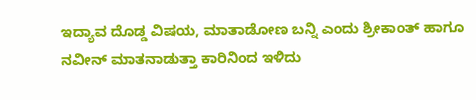ಇದ್ಯಾವ ದೊಡ್ಡ ವಿಷಯ, ಮಾತಾಡೋಣ ಬನ್ನಿ ಎಂದು ಶ್ರೀಕಾಂತ್‌ ಹಾಗೂ ನವೀನ್‌ ಮಾತನಾಡುತ್ತಾ ಕಾರಿನಿಂದ ಇಳಿದು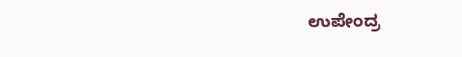ಉಪೇಂದ್ರ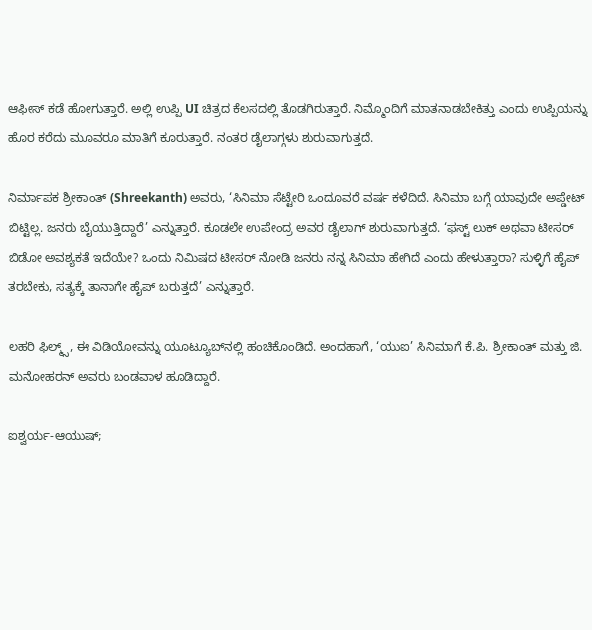ಆಫೀಸ್‌ ಕಡೆ ಹೋಗುತ್ತಾರೆ. ಅಲ್ಲಿ ಉಪ್ಪಿ UI ಚಿತ್ರದ ಕೆಲಸದಲ್ಲಿ ತೊಡಗಿರುತ್ತಾರೆ. ನಿಮ್ಮೊಂದಿಗೆ ಮಾತನಾಡಬೇಕಿತ್ತು ಎಂದು ಉಪ್ಪಿಯನ್ನು ಹೊರ ಕರೆದು ಮೂವರೂ ಮಾತಿಗೆ ಕೂರುತ್ತಾರೆ. ನಂತರ ಡೈಲಾಗ್ಗಳು ಶುರುವಾಗುತ್ತದೆ.

ನಿರ್ಮಾಪಕ ಶ್ರೀಕಾಂತ್ (Shreekanth) ಅವರು, ‘ಸಿನಿಮಾ ಸೆಟ್ಟೇರಿ ಒಂದೂವರೆ ವರ್ಷ ಕಳೆದಿದೆ. ಸಿನಿಮಾ ಬಗ್ಗೆ ಯಾವುದೇ ಅಪ್ಡೇಟ್ ಬಿಟ್ಟಿಲ್ಲ. ಜನರು ಬೈಯುತ್ತಿದ್ದಾರೆ’ ಎನ್ನುತ್ತಾರೆ. ಕೂಡಲೇ ಉಪೇಂದ್ರ ಅವರ ಡೈಲಾಗ್ ಶುರುವಾಗುತ್ತದೆ. ‘ಫಸ್ಟ್ ಲುಕ್ ಅಥವಾ ಟೀಸರ್ ಬಿಡೋ ಅವಶ್ಯಕತೆ ಇದೆಯೇ? ಒಂದು ನಿಮಿಷದ ಟೀಸರ್ ನೋಡಿ ಜನರು ನನ್ನ ಸಿನಿಮಾ ಹೇಗಿದೆ ಎಂದು ಹೇಳುತ್ತಾರಾ? ಸುಳ್ಳಿಗೆ ಹೈಪ್ ತರಬೇಕು, ಸತ್ಯಕ್ಕೆ ತಾನಾಗೇ ಹೈಪ್ ಬರುತ್ತದೆ’ ಎನ್ನುತ್ತಾರೆ.

ಲಹರಿ ಫಿಲ್ಮ್ಸ್‌, ಈ ವಿಡಿಯೋವನ್ನು ಯೂಟ್ಯೂಬ್‌ನಲ್ಲಿ ಹಂಚಿಕೊಂಡಿದೆ. ಅಂದಹಾಗೆ, ‘ಯುಐ’ ಸಿನಿಮಾಗೆ ಕೆ.ಪಿ. ಶ್ರೀಕಾಂತ್ ಮತ್ತು ಜಿ. ಮನೋಹರನ್ ಅವರು ಬಂಡವಾಳ ಹೂಡಿದ್ದಾರೆ.

ಐಶ್ವರ್ಯ-ಆಯುಷ್;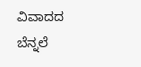ವಿವಾದದ ಬೆನ್ನಲೆ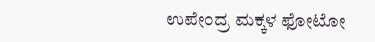ಉಪೇಂದ್ರ ಮಕ್ಕಳ ಫೋಟೋ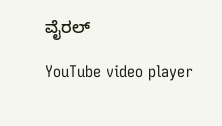ವೈರಲ್

YouTube video player